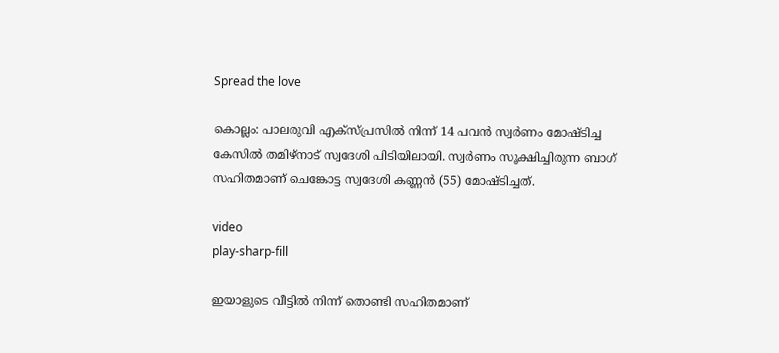Spread the love

കൊല്ലം: പാലരുവി എക്‌സ്പ്രസില്‍ നിന്ന് 14 പവന്‍ സ്വര്‍ണം മോഷ്ടിച്ച കേസില്‍ തമിഴ്‌നാട് സ്വദേശി പിടിയിലായി. സ്വര്‍ണം സൂക്ഷിച്ചിരുന്ന ബാഗ് സഹിതമാണ് ചെങ്കോട്ട സ്വദേശി കണ്ണന്‍ (55) മോഷ്ടിച്ചത്.

video
play-sharp-fill

ഇയാളുടെ വീട്ടില്‍ നിന്ന് തൊണ്ടി സഹിതമാണ്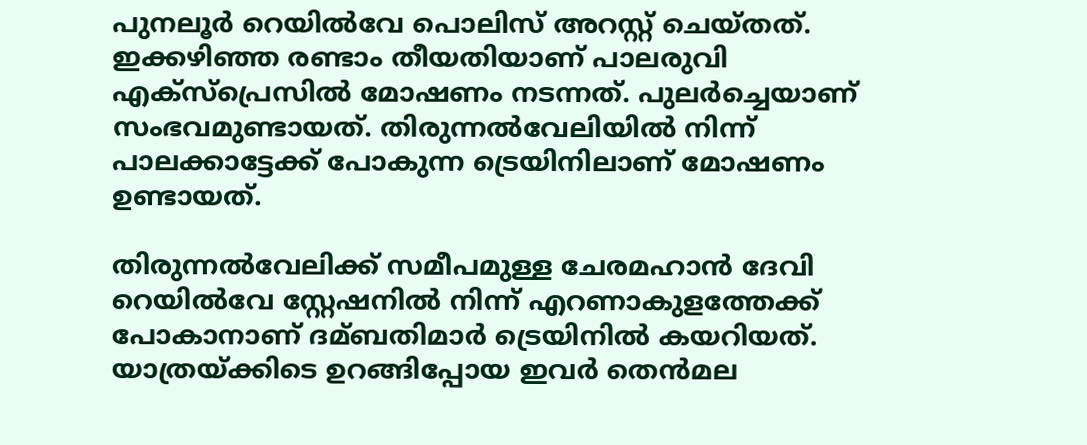പുനലൂര്‍ റെയില്‍വേ പൊലിസ് അറസ്റ്റ് ചെയ്തത്. ഇക്കഴിഞ്ഞ രണ്ടാം തീയതിയാണ് പാലരുവി എക്‌സ്‌പ്രെസില്‍ മോഷണം നടന്നത്. പുലര്‍ച്ചെയാണ് സംഭവമുണ്ടായത്. തിരുന്നല്‍വേലിയില്‍ നിന്ന് പാലക്കാട്ടേക്ക് പോകുന്ന ട്രെയിനിലാണ് മോഷണം ഉണ്ടായത്.

തിരുന്നല്‍വേലിക്ക് സമീപമുള്ള ചേരമഹാന്‍ ദേവി റെയില്‍വേ സ്റ്റേഷനില്‍ നിന്ന് എറണാകുളത്തേക്ക് പോകാനാണ് ദമ്ബതിമാര്‍ ട്രെയിനില്‍ കയറിയത്. യാത്രയ്ക്കിടെ ഉറങ്ങിപ്പോയ ഇവര്‍ തെന്‍മല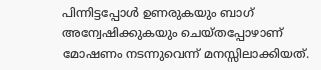പിന്നിട്ടപ്പോള്‍ ഉണരുകയും ബാഗ് അന്വേഷിക്കുകയും ചെയ്തപ്പോഴാണ് മോഷണം നടന്നുവെന്ന് മനസ്സിലാക്കിയത്.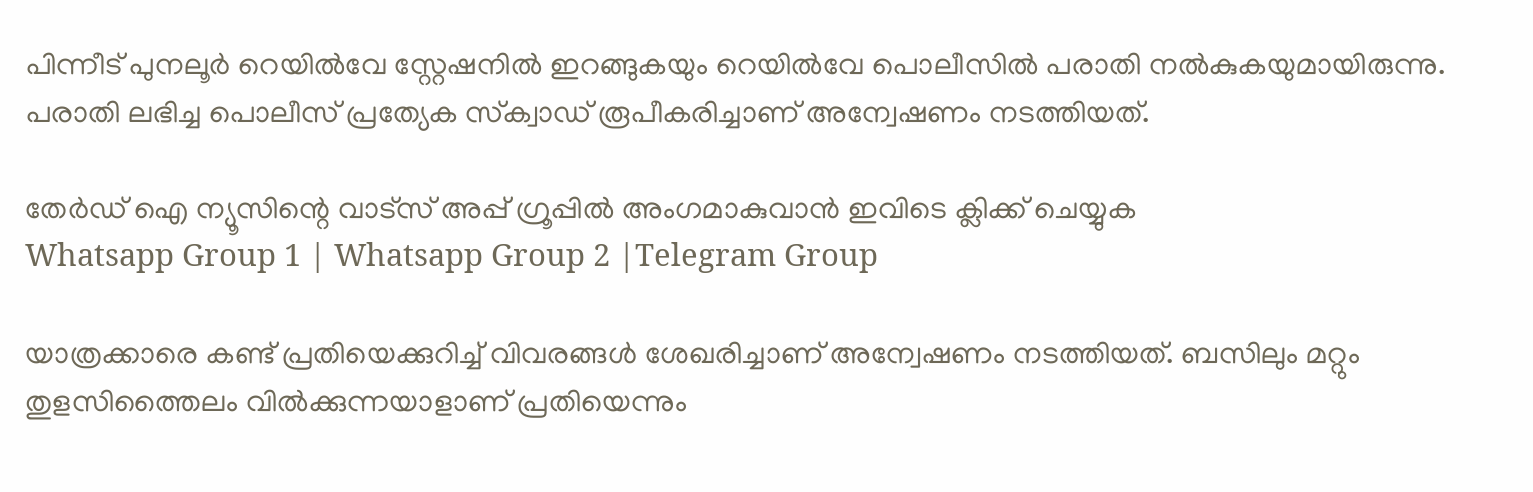പിന്നീട് പുനലൂര്‍ റെയില്‍വേ സ്റ്റേഷനില്‍ ഇറങ്ങുകയും റെയില്‍വേ പൊലീസില്‍ പരാതി നല്‍കുകയുമായിരുന്നു. പരാതി ലഭിച്ച പൊലീസ് പ്രത്യേക സ്‌ക്വാഡ് രൂപീകരിച്ചാണ് അന്വേഷണം നടത്തിയത്.

തേർഡ് ഐ ന്യൂസിന്റെ വാട്സ് അപ്പ് ഗ്രൂപ്പിൽ അംഗമാകുവാൻ ഇവിടെ ക്ലിക്ക് ചെയ്യുക
Whatsapp Group 1 | Whatsapp Group 2 |Telegram Group

യാത്രക്കാരെ കണ്ട് പ്രതിയെക്കുറിച്ച്‌ വിവരങ്ങള്‍ ശേഖരിച്ചാണ് അന്വേഷണം നടത്തിയത്. ബസിലും മറ്റും തുളസിത്തൈലം വില്‍ക്കുന്നയാളാണ് പ്രതിയെന്നും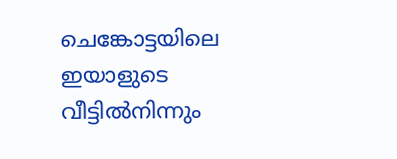ചെങ്കോട്ടയിലെ ഇയാളുടെ വീട്ടില്‍നിന്നും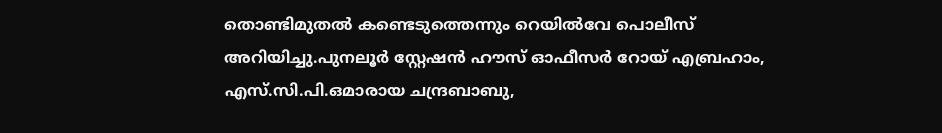തൊണ്ടിമുതല്‍ കണ്ടെടുത്തെന്നും റെയില്‍വേ പൊലീസ് അറിയിച്ചു.പുനലൂര്‍ സ്റ്റേഷന്‍ ഹൗസ് ഓഫീസര്‍ റോയ് എബ്രഹാം, എസ്.സി.പി.ഒമാരായ ചന്ദ്രബാബു,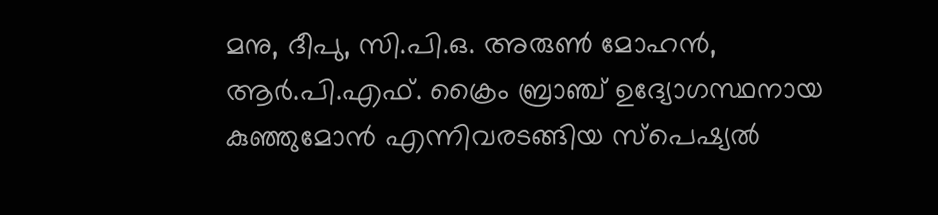മനു, ദീപു, സി.പി.ഒ. അരുണ്‍ മോഹന്‍, ആര്‍.പി.എഫ്. ക്രൈം ബ്രാഞ്ച് ഉദ്യോഗസ്ഥനായ കുഞ്ഞുമോന്‍ എന്നിവരടങ്ങിയ സ്‌പെഷ്യല്‍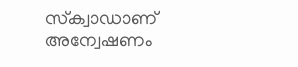സ്‌ക്വാഡാണ് അന്വേഷണം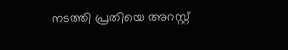നടത്തി പ്രതിയെ അറസ്റ്റ്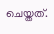ചെയ്തത്.